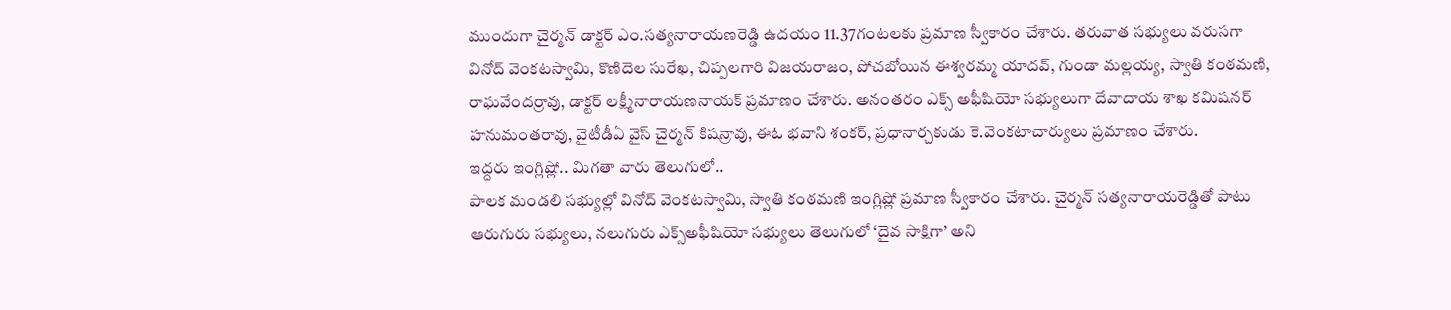ముందుగా చైర్మన్ డాక్టర్ ఎం.సత్యనారాయణరెడ్డి ఉదయం 11.37గంటలకు ప్రమాణ స్వీకారం చేశారు. తరువాత సభ్యులు వరుసగా వినోద్ వెంకటస్వామి, కొణిదెల సురేఖ, చిప్పలగారి విజయరాజం, పోచబోయిన ఈశ్వరమ్మ యాదవ్, గుండా మల్లయ్య, స్వాతి కంఠమణి, రాఘవేందర్రావు, డాక్టర్ లక్ష్మీనారాయణనాయక్ ప్రమాణం చేశారు. అనంతరం ఎక్స్ అఫీషియో సభ్యులుగా దేవాదాయ శాఖ కమిషనర్ హనుమంతరావు, వైటీడీఏ వైస్ చైర్మన్ కిషన్రావు, ఈఓ భవాని శంకర్, ప్రధానార్చకుడు కె.వెంకటాచార్యులు ప్రమాణం చేశారు.
ఇద్దరు ఇంగ్లిష్లో.. మిగతా వారు తెలుగులో..
పాలక మండలి సభ్యుల్లో వినోద్ వెంకటస్వామి, స్వాతి కంఠమణి ఇంగ్లిష్లో ప్రమాణ స్వీకారం చేశారు. చైర్మన్ సత్యనారాయరెడ్డితో పాటు ఆరుగురు సభ్యులు, నలుగురు ఎక్స్అఫీషియో సభ్యులు తెలుగులో ‘దైవ సాక్షిగా’ అని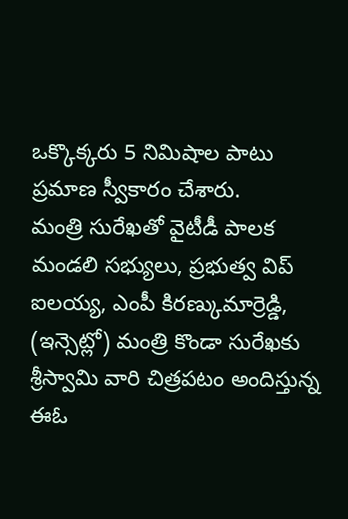ఒక్కొక్కరు 5 నిమిషాల పాటు ప్రమాణ స్వీకారం చేశారు.
మంత్రి సురేఖతో వైటీడీ పాలక మండలి సభ్యులు, ప్రభుత్వ విప్ ఐలయ్య, ఎంపీ కిరణ్కుమార్రెడ్డి, (ఇన్సెట్లో) మంత్రి కొండా సురేఖకు శ్రీస్వామి వారి చిత్రపటం అందిస్తున్న ఈఓ